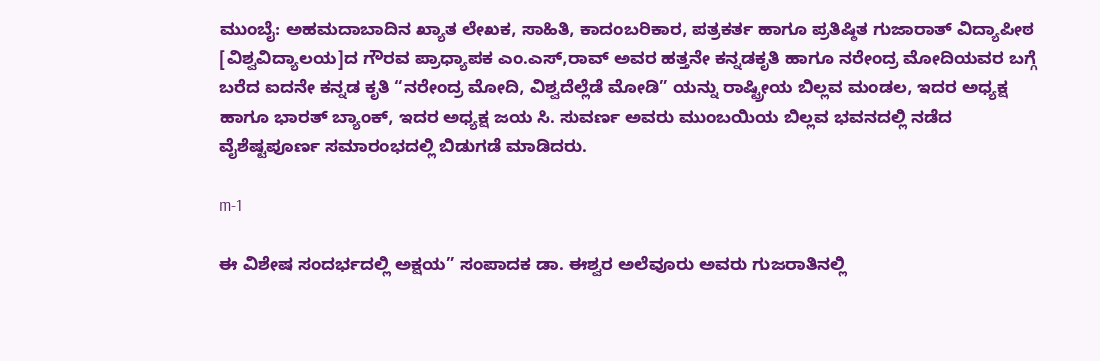ಮುಂಬೈ: ಅಹಮದಾಬಾದಿನ ಖ್ಯಾತ ಲೇಖಕ, ಸಾಹಿತಿ, ಕಾದಂಬರಿಕಾರ, ಪತ್ರಕರ್ತ ಹಾಗೂ ಪ್ರತಿಷ್ಠಿತ ಗುಜಾರಾತ್ ವಿದ್ಯಾಪೀಠ [ವಿಶ್ವವಿದ್ಯಾಲಯ]ದ ಗೌರವ ಪ್ರಾಧ್ಯಾಪಕ ಎಂ.ಎಸ್,ರಾವ್ ಅವರ ಹತ್ತನೇ ಕನ್ನಡಕೃತಿ ಹಾಗೂ ನರೇಂದ್ರ ಮೋದಿಯವರ ಬಗ್ಗೆ ಬರೆದ ಐದನೇ ಕನ್ನಡ ಕೃತಿ “ನರೇಂದ್ರ ಮೋದಿ, ವಿಶ್ವದೆಲ್ಲೆಡೆ ಮೋಡಿ” ಯನ್ನು ರಾಷ್ಟ್ರೀಯ ಬಿಲ್ಲವ ಮಂಡಲ, ಇದರ ಅಧ್ಯಕ್ಷ ಹಾಗೂ ಭಾರತ್ ಬ್ಯಾಂಕ್, ಇದರ ಅಧ್ಯಕ್ಷ ಜಯ ಸಿ. ಸುವರ್ಣ ಅವರು ಮುಂಬಯಿಯ ಬಿಲ್ಲವ ಭವನದಲ್ಲಿ ನಡೆದ ವೈಶೆಷ್ಟಪೂರ್ಣ ಸಮಾರಂಭದಲ್ಲಿ ಬಿಡುಗಡೆ ಮಾಡಿದರು.

m-1

ಈ ವಿಶೇಷ ಸಂದರ್ಭದಲ್ಲಿ ಅಕ್ಷಯ” ಸಂಪಾದಕ ಡಾ. ಈಶ್ವರ ಅಲೆವೂರು ಅವರು ಗುಜರಾತಿನಲ್ಲಿ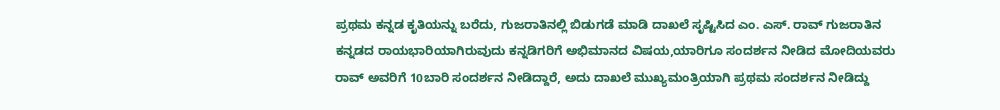ಪ್ರಥಮ ಕನ್ನಡ ಕೃತಿಯನ್ನು ಬರೆದು, ಗುಜರಾತಿನಲ್ಲಿ ಬಿಡುಗಡೆ ಮಾಡಿ ದಾಖಲೆ ಸೃಷ್ಟಿಸಿದ ಎಂ. ಎಸ್. ರಾವ್ ಗುಜರಾತಿನ ಕನ್ನಡದ ರಾಯಭಾರಿಯಾಗಿರುವುದು ಕನ್ನಡಿಗರಿಗೆ ಅಭಿಮಾನದ ವಿಷಯ,ಯಾರಿಗೂ ಸಂದರ್ಶನ ನೀಡಿದ ಮೋದಿಯವರು ರಾವ್ ಅವರಿಗೆ 10ಬಾರಿ ಸಂದರ್ಶನ ನೀಡಿದ್ದಾರೆ, ಅದು ದಾಖಲೆ ಮುಖ್ಯಮಂತ್ರಿಯಾಗಿ ಪ್ರಥಮ ಸಂದರ್ಶನ ನೀಡಿದ್ದು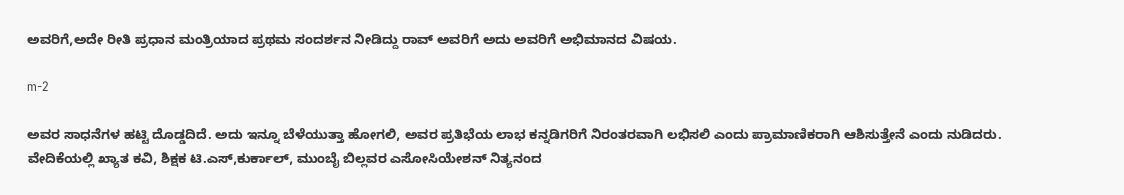ಅವರಿಗೆ,ಅದೇ ರೀತಿ ಪ್ರಧಾನ ಮಂತ್ರಿಯಾದ ಪ್ರಥಮ ಸಂದರ್ಶನ ನೀಡಿದ್ದು ರಾವ್ ಅವರಿಗೆ ಅದು ಅವರಿಗೆ ಅಭಿಮಾನದ ವಿಷಯ.

m-2

ಅವರ ಸಾಧನೆಗಳ ಹಟ್ಟಿ ದೊಡ್ಡದಿದೆ. ಅದು ಇನ್ನೂ ಬೆಳೆಯುತ್ತಾ ಹೋಗಲಿ, ಅವರ ಪ್ರತಿಭೆಯ ಲಾಭ ಕನ್ನಡಿಗರಿಗೆ ನಿರಂತರವಾಗಿ ಲಭಿಸಲಿ ಎಂದು ಪ್ರಾಮಾಣಿಕರಾಗಿ ಆಶಿಸುತ್ತೇನೆ ಎಂದು ನುಡಿದರು. ವೇದಿಕೆಯಲ್ಲಿ ಖ್ಯಾತ ಕವಿ, ಶಿಕ್ಷಕ ಟಿ.ಎಸ್,ಕುರ್ಕಾಲ್, ಮುಂಬೈ ಬಿಲ್ಲವರ ಎಸೋಸಿಯೇಶನ್ ನಿತ್ಯನಂದ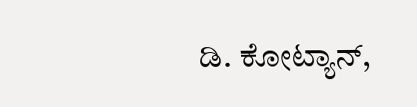ಡಿ. ಕೋಟ್ಯಾನ್,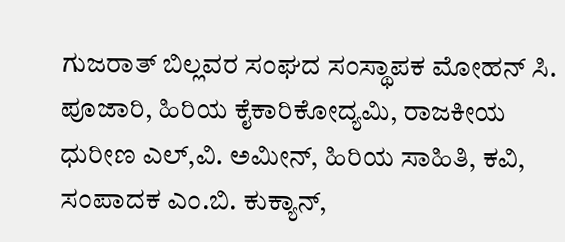ಗುಜರಾತ್ ಬಿಲ್ಲವರ ಸಂಘದ ಸಂಸ್ಥಾಪಕ ಮೋಹನ್ ಸಿ. ಪೂಜಾರಿ, ಹಿರಿಯ ಕೈಕಾರಿಕೋದ್ಯಮಿ, ರಾಜಕೀಯ ಧುರೀಣ ಎಲ್,ವಿ. ಅಮೀನ್, ಹಿರಿಯ ಸಾಹಿತಿ, ಕವಿ, ಸಂಪಾದಕ ಎಂ.ಬಿ. ಕುಕ್ಯಾನ್,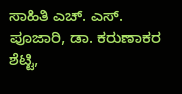ಸಾಹಿತಿ ಎಚ್. ಎಸ್. ಪೂಜಾರಿ, ಡಾ. ಕರುಣಾಕರ ಶೆಟ್ಟಿ,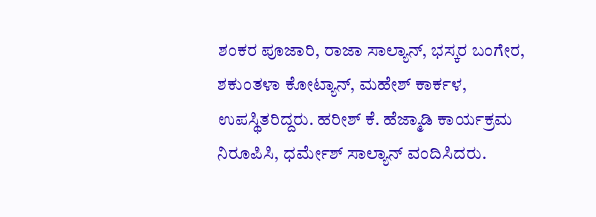ಶಂಕರ ಪೂಜಾರಿ, ರಾಜಾ ಸಾಲ್ಯಾನ್, ಭಸ್ಕರ ಬಂಗೇರ, ಶಕುಂತಳಾ ಕೋಟ್ಯಾನ್, ಮಹೇಶ್ ಕಾರ್ಕಳ, ಉಪಸ್ಥಿತರಿದ್ದರು. ಹರೀಶ್ ಕೆ. ಹೆಜ್ಮಾಡಿ ಕಾರ್ಯಕ್ರಮ ನಿರೂಪಿಸಿ, ಧರ್ಮೇಶ್ ಸಾಲ್ಯಾನ್ ವಂದಿಸಿದರು.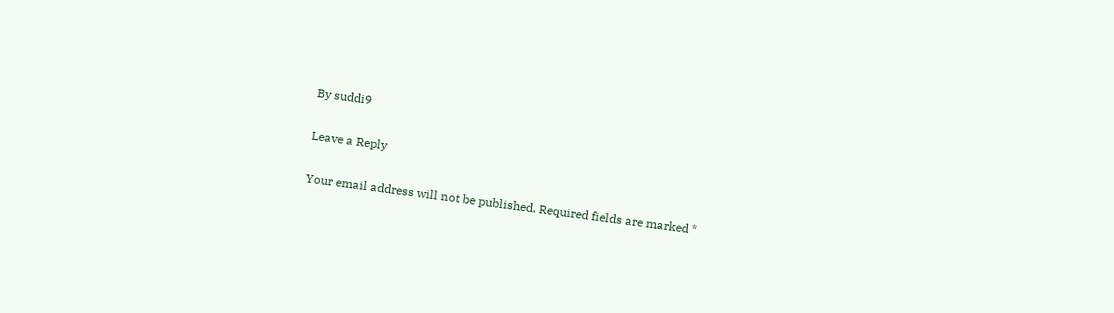By suddi9

Leave a Reply

Your email address will not be published. Required fields are marked *